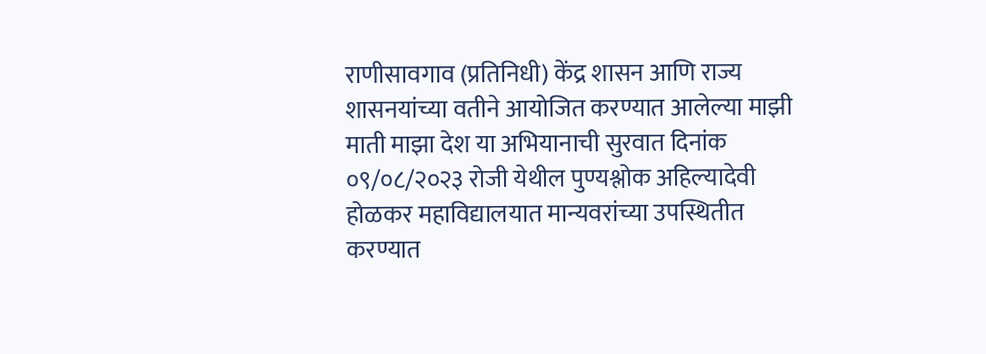राणीसावगाव (प्रतिनिधी) केंद्र शासन आणि राज्य शासनयांच्या वतीने आयोजित करण्यात आलेल्या माझी माती माझा देश या अभियानाची सुरवात दिनांक ०९/०८/२०२३ रोजी येथील पुण्यश्लोक अहिल्यादेवी होळकर महाविद्यालयात मान्यवरांच्या उपस्थितीत करण्यात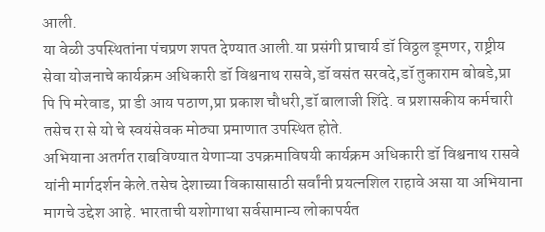आली.
या वेळी उपस्थितांना पंचप्रण शपत देण्यात आली.या प्रसंगी प्राचार्य डॉ विठ्ठल डूमणर, राष्ट्रीय सेवा योजनाचे कार्यक्रम अधिकारी डॉ विश्वनाथ रासवे,डॉ वसंत सरवदे,डॉ तुकाराम बोबडे,प्रा पि पि मरेवाड, प्रा डी आय पठाण,प्रा प्रकाश चौधरी,डॉ बालाजी शिंदे. व प्रशासकीय कर्मचारी तसेच रा से यो चे स्वयंसेवक मोठ्या प्रमाणात उपस्थित होते.
अभियाना अतर्गत राबविण्यात येणाऱ्या उपक्रमाविषयी कार्यक्रम अधिकारी डॉ विश्वनाथ रासवे यांनी मार्गदर्शन केले.तसेच देशाच्या विकासासाठी सर्वांनी प्रयत्नशिल राहावे असा या अभियाना मागचे उद्देश आहे. भारताची यशोगाथा सर्वसामान्य लोकापर्यत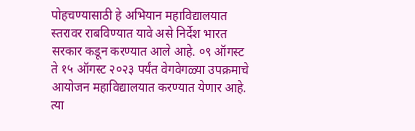पोहचण्यासाठी हे अभियान महाविद्यालयात स्तरावर राबविण्यात यावे असे निर्देश भारत सरकार कडून करण्यात आले आहे. ०९ ऑगस्ट ते १५ ऑगस्ट २०२३ पर्यंत वेगवेगळ्या उपक्रमाचे आयोजन महाविद्यालयात करण्यात येणार आहे. त्या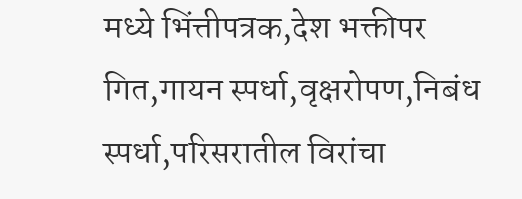मध्ये भिंत्तीपत्रक,देश भक्तीपर गित,गायन स्पर्धा,वृक्षरोपण,निबंध स्पर्धा,परिसरातील विरांचा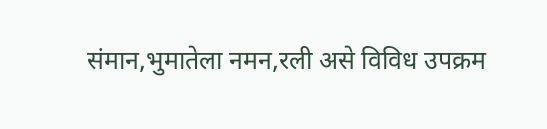संमान,भुमातेला नमन,रली असे विविध उपक्रम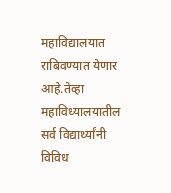महाविद्यालयात राबिवण्यात येणार आहे.तेव्हा महाविध्यालयातील सर्व विद्यार्थ्यांनी विविध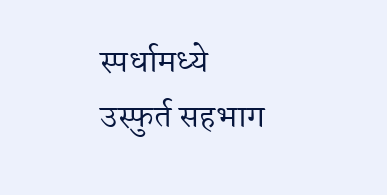स्पर्धामध्ये उस्फुर्त सहभाग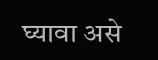घ्यावा असे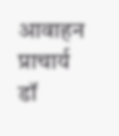आवाहन प्राचार्य डॉ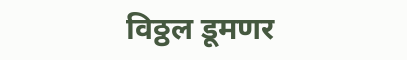विठ्ठल डूमणर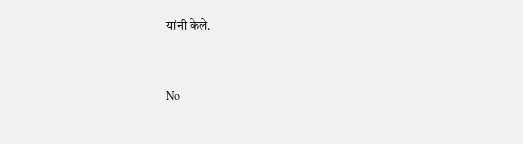यांनी केले.


No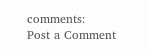comments:
Post a Comment